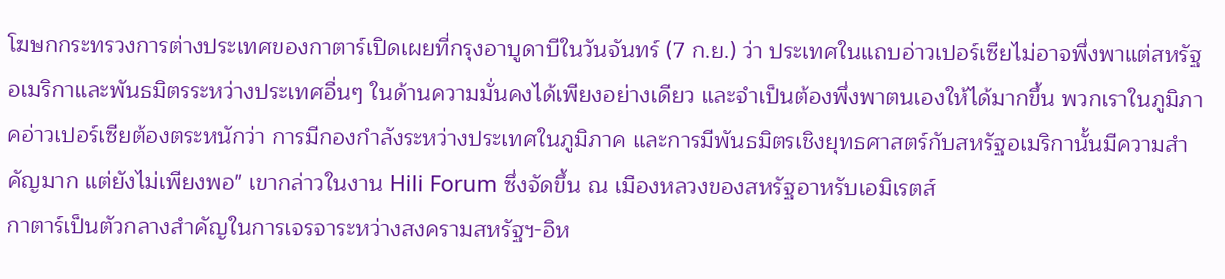โฆษกกระทรวงการต่างประเทศของกาตาร์เปิดเผยที่กรุงอาบูดาบีในวันจันทร์ (7 ก.ย.) ว่า ประเทศในแถบอ่าวเปอร์เซียไม่อาจพึ่งพาแต่สหรัฐอเมริกาและพันธมิตรระหว่างประเทศอื่นๆ ในด้านความมั่นคงได้เพียงอย่างเดียว และจำเป็นต้องพึ่งพาตนเองให้ได้มากขึ้น พวกเราในภูมิภาคอ่าวเปอร์เซียต้องตระหนักว่า การมีกองกำลังระหว่างประเทศในภูมิภาค และการมีพันธมิตรเชิงยุทธศาสตร์กับสหรัฐอเมริกานั้นมีความสำคัญมาก แต่ยังไม่เพียงพอ" เขากล่าวในงาน Hili Forum ซึ่งจัดขึ้น ณ เมืองหลวงของสหรัฐอาหรับเอมิเรตส์
กาตาร์เป็นตัวกลางสำคัญในการเจรจาระหว่างสงครามสหรัฐฯ-อิห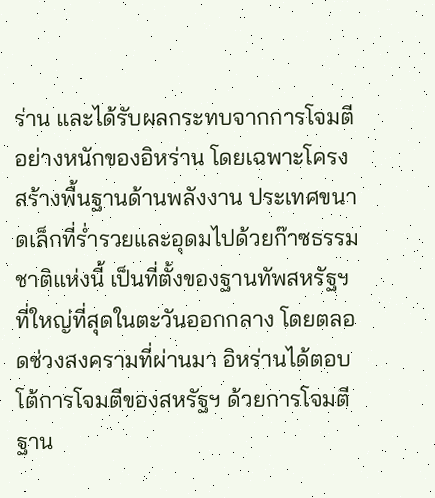ร่าน และได้รับผลกระทบจากการโจมตีอย่างหนักของอิหร่าน โดยเฉพาะโครงสร้างพื้นฐานด้านพลังงาน ประเทศขนาดเล็กที่ร่ำรวยและอุดมไปด้วยก๊าซธรรมชาติแห่งนี้ เป็นที่ตั้งของฐานทัพสหรัฐฯ ที่ใหญ่ที่สุดในตะวันออกกลาง โดยตลอดช่วงสงครามที่ผ่านมา อิหร่านได้ตอบโต้การโจมตีของสหรัฐฯ ด้วยการโจมตีฐาน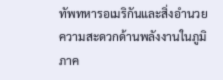ทัพทหารอเมริกันและสิ่งอำนวยความสะดวกด้านพลังงานในภูมิภาค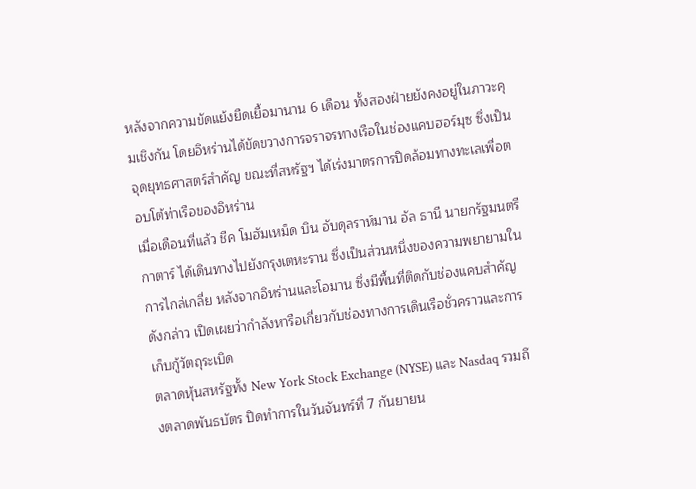หลังจากความขัดแย้งยืดเยื้อมานาน 6 เดือน ทั้งสองฝ่ายยังคงอยู่ในภาวะคุมเชิงกัน โดยอิหร่านได้ขัดขวางการจราจรทางเรือในช่องแคบฮอร์มุซ ซึ่งเป็นจุดยุทธศาสตร์สำคัญ ขณะที่สหรัฐฯ ได้เร่งมาตรการปิดล้อมทางทะเลเพื่อตอบโต้ท่าเรือของอิหร่าน
เมื่อเดือนที่แล้ว ชีค โมฮัมเหม็ด บิน อับดุลราห์มาน อัล ธานี นายกรัฐมนตรีกาตาร์ ได้เดินทางไปยังกรุงเตหะราน ซึ่งเป็นส่วนหนึ่งของความพยายามในการไกล่เกลี่ย หลังจากอิหร่านและโอมาน ซึ่งมีพื้นที่ติดกับช่องแคบสำคัญดังกล่าว เปิดเผยว่ากำลังหารือเกี่ยวกับช่องทางการเดินเรือชั่วคราวและการเก็บกู้วัตถุระเบิด
ตลาดหุ้นสหรัฐทั้ง New York Stock Exchange (NYSE) และ Nasdaq รวมถึงตลาดพันธบัตร ปิดทำการในวันจันทร์ที่ 7 กันยายน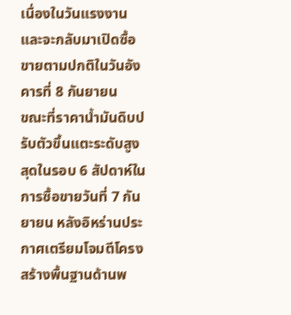เนื่องในวันแรงงาน และจะกลับมาเปิดซื้อขายตามปกติในวันอังคารที่ 8 กันยายน
ขณะที่ราคาน้ำมันดิบปรับตัวขึ้นแตะระดับสูงสุดในรอบ 6 สัปดาห์ในการซื้อขายวันที่ 7 กันยายน หลังอิหร่านประกาศเตรียมโจมตีโครงสร้างพื้นฐานด้านพ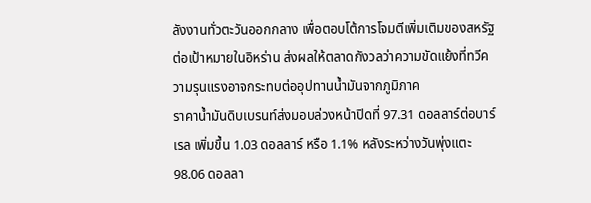ลังงานทั่วตะวันออกกลาง เพื่อตอบโต้การโจมตีเพิ่มเติมของสหรัฐต่อเป้าหมายในอิหร่าน ส่งผลให้ตลาดกังวลว่าความขัดแย้งที่ทวีความรุนแรงอาจกระทบต่ออุปทานน้ำมันจากภูมิภาค
ราคาน้ำมันดิบเบรนท์ส่งมอบล่วงหน้าปิดที่ 97.31 ดอลลาร์ต่อบาร์เรล เพิ่มขึ้น 1.03 ดอลลาร์ หรือ 1.1% หลังระหว่างวันพุ่งแตะ 98.06 ดอลลา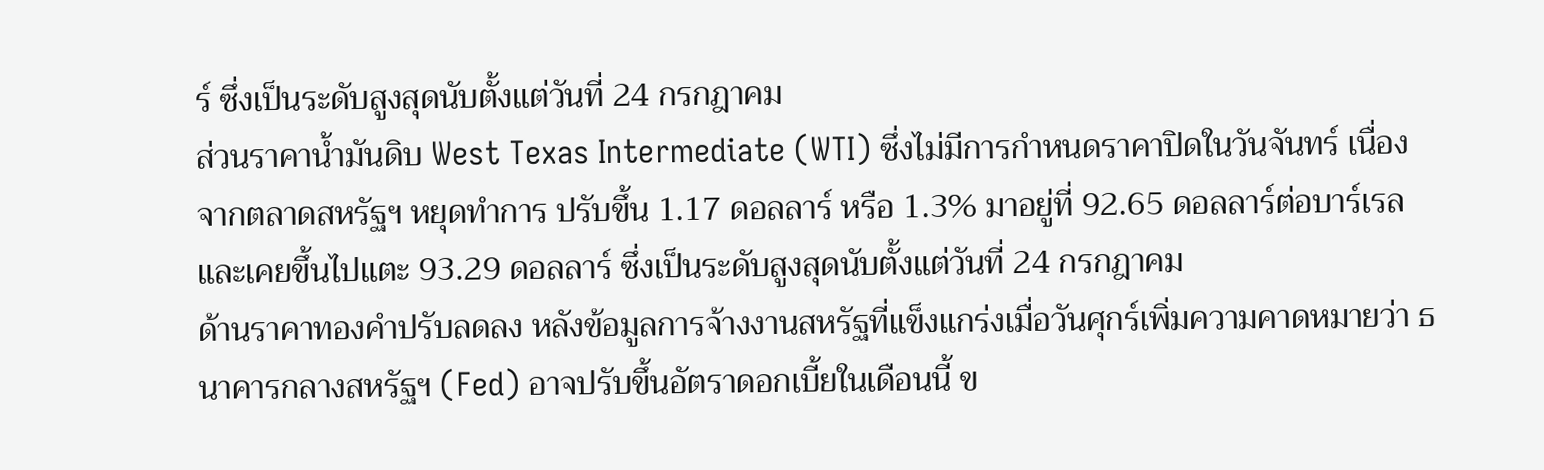ร์ ซึ่งเป็นระดับสูงสุดนับตั้งแต่วันที่ 24 กรกฎาคม
ส่วนราคาน้ำมันดิบ West Texas Intermediate (WTI) ซึ่งไม่มีการกำหนดราคาปิดในวันจันทร์ เนื่องจากตลาดสหรัฐฯ หยุดทำการ ปรับขึ้น 1.17 ดอลลาร์ หรือ 1.3% มาอยู่ที่ 92.65 ดอลลาร์ต่อบาร์เรล และเคยขึ้นไปแตะ 93.29 ดอลลาร์ ซึ่งเป็นระดับสูงสุดนับตั้งแต่วันที่ 24 กรกฎาคม
ด้านราคาทองคำปรับลดลง หลังข้อมูลการจ้างงานสหรัฐที่แข็งแกร่งเมื่อวันศุกร์เพิ่มความคาดหมายว่า ธนาคารกลางสหรัฐฯ (Fed) อาจปรับขึ้นอัตราดอกเบี้ยในเดือนนี้ ข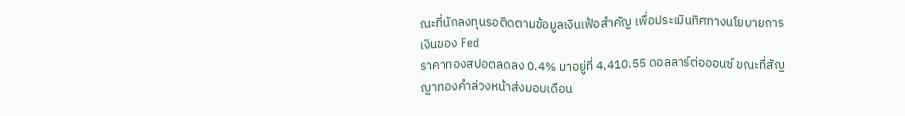ณะที่นักลงทุนรอติดตามข้อมูลเงินเฟ้อสำคัญ เพื่อประเมินทิศทางนโยบายการเงินของ Fed
ราคาทองสปอตลดลง 0.4% มาอยู่ที่ 4,410.55 ดอลลาร์ต่อออนซ์ ขณะที่สัญญาทองคำล่วงหน้าส่งมอบเดือน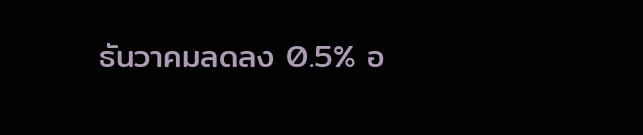ธันวาคมลดลง 0.5% อ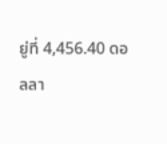ยู่ที่ 4,456.40 ดอลลา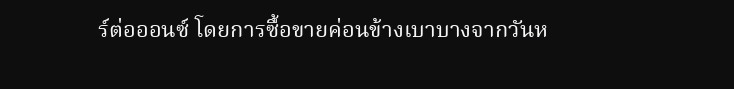ร์ต่อออนซ์ โดยการซื้อขายค่อนข้างเบาบางจากวันห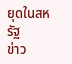ยุดในสหรัฐ
ข่าว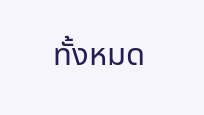ทั้งหมด